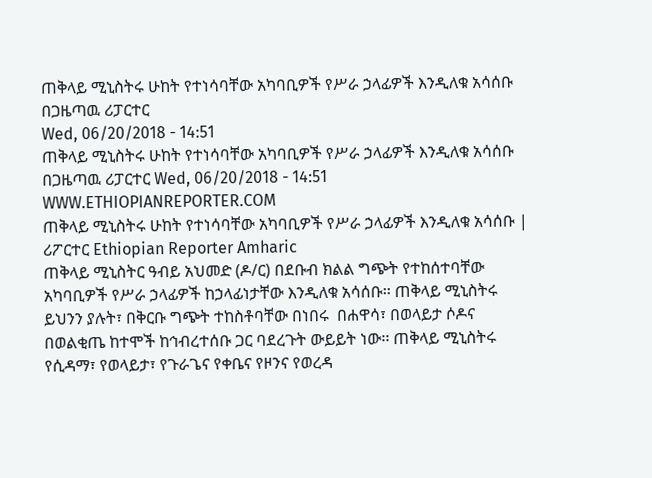ጠቅላይ ሚኒስትሩ ሁከት የተነሳባቸው አካባቢዎች የሥራ ኃላፊዎች እንዲለቁ አሳሰቡ
በጋዜጣዉ ሪፓርተር
Wed, 06/20/2018 - 14:51
ጠቅላይ ሚኒስትሩ ሁከት የተነሳባቸው አካባቢዎች የሥራ ኃላፊዎች እንዲለቁ አሳሰቡ በጋዜጣዉ ሪፓርተር Wed, 06/20/2018 - 14:51
WWW.ETHIOPIANREPORTER.COM
ጠቅላይ ሚኒስትሩ ሁከት የተነሳባቸው አካባቢዎች የሥራ ኃላፊዎች እንዲለቁ አሳሰቡ | ሪፖርተር Ethiopian Reporter Amharic
ጠቅላይ ሚኒስትር ዓብይ አህመድ (ዶ/ር) በደቡብ ክልል ግጭት የተከሰተባቸው አካባቢዎች የሥራ ኃላፊዎች ከኃላፊነታቸው እንዲለቁ አሳሰቡ፡፡ ጠቅላይ ሚኒስትሩ ይህንን ያሉት፣ በቅርቡ ግጭት ተከስቶባቸው በነበሩ  በሐዋሳ፣ በወላይታ ሶዶና በወልቂጤ ከተሞች ከኅብረተሰቡ ጋር ባደረጉት ውይይት ነው፡፡ ጠቅላይ ሚኒስትሩ የሲዳማ፣ የወላይታ፣ የጉራጌና የቀቤና የዞንና የወረዳ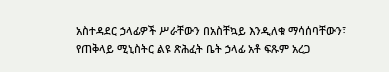አስተዳደር ኃላፊዎች ሥራቸውን በአስቸኳይ እንዲለቁ ማሳሰባቸውን፣ የጠቅላይ ሚኒስትር ልዩ ጽሕፈት ቤት ኃላፊ አቶ ፍጹም አረጋ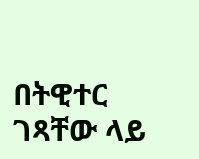በትዊተር ገጻቸው ላይ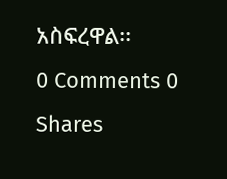አስፍረዋል፡፡
0 Comments 0 Shares